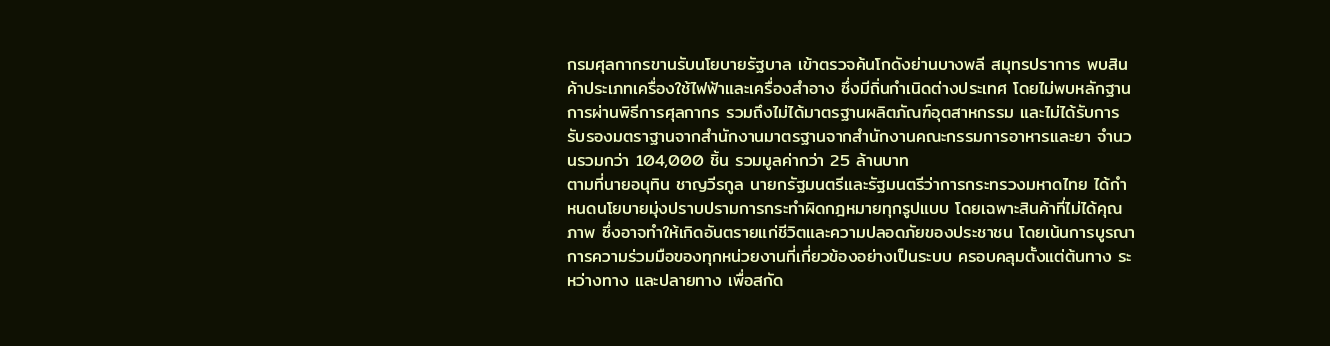กรมศุลกากรขานรับนโยบายรัฐบาล เข้าตรวจค้นโกดังย่านบางพลี สมุทรปราการ พบสินค้าประเภทเครื่องใช้ไฟฟ้าและเครื่องสำอาง ซึ่งมีถิ่นกำเนิดต่างประเทศ โดยไม่พบหลักฐานการผ่านพิธีการศุลกากร รวมถึงไม่ได้มาตรฐานผลิตภัณฑ์อุตสาหกรรม และไม่ได้รับการรับรองมตราฐานจากสำนักงานมาตรฐานจากสำนักงานคณะกรรมการอาหารและยา จำนวนรวมกว่า 104,000 ชิ้น รวมมูลค่ากว่า 25 ล้านบาท
ตามที่นายอนุทิน ชาญวีรกูล นายกรัฐมนตรีและรัฐมนตรีว่าการกระทรวงมหาดไทย ได้กำหนดนโยบายมุ่งปราบปรามการกระทำผิดกฎหมายทุกรูปแบบ โดยเฉพาะสินค้าที่ไม่ได้คุณภาพ ซึ่งอาจทำให้เกิดอันตรายแก่ชีวิตและความปลอดภัยของประชาชน โดยเน้นการบูรณาการความร่วมมือของทุกหน่วยงานที่เกี่ยวข้องอย่างเป็นระบบ ครอบคลุมตั้งแต่ต้นทาง ระหว่างทาง และปลายทาง เพื่อสกัด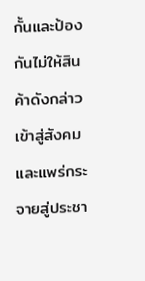กั้นและป้องกันไม่ให้สินค้าดังกล่าวเข้าสู่สังคมและแพร่กระจายสู่ประชา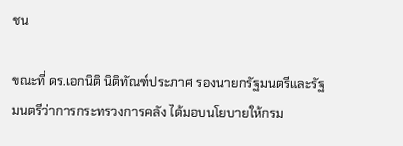ชน

ขณะที่ ดร.เอกนิติ นิติทัณฑ์ประภาศ รองนายกรัฐมนตรีและรัฐมนตรีว่าการกระทรวงการคลัง ได้มอบนโยบายให้กรม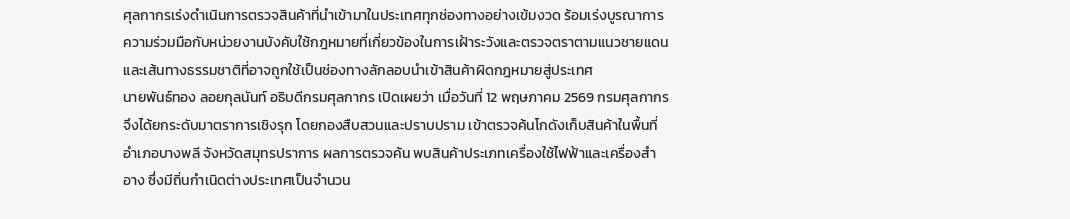ศุลกากรเร่งดำเนินการตรวจสินค้าที่นำเข้ามาในประเทศทุกช่องทางอย่างเข้มงวด ร้อมเร่งบูรณาการความร่วมมือกับหน่วยงานบังคับใช้กฎหมายที่เกี่ยวข้องในการเฝ้าระวังและตรวจตราตามแนวชายแดนและเส้นทางธรรมชาติที่อาจถูกใช้เป็นช่องทางลักลอบนำเข้าสินค้าผิดกฎหมายสู่ประเทศ
นายพันธ์ทอง ลอยกุลนันท์ อธิบดีกรมศุลกากร เปิดเผยว่า เมื่อวันที่ 12 พฤษภาคม 2569 กรมศุลกากรจึงได้ยกระดับมาตราการเชิงรุก โดยกองสืบสวนและปราบปราม เข้าตรวจค้นโกดังเก็บสินค้าในพื้นที่อำเภอบางพลี จังหวัดสมุทรปราการ ผลการตรวจค้น พบสินค้าประเภทเครื่องใช้ไฟฟ้าและเครื่องสำอาง ซึ่งมีถิ่นกำเนิดต่างประเทศเป็นจำนวน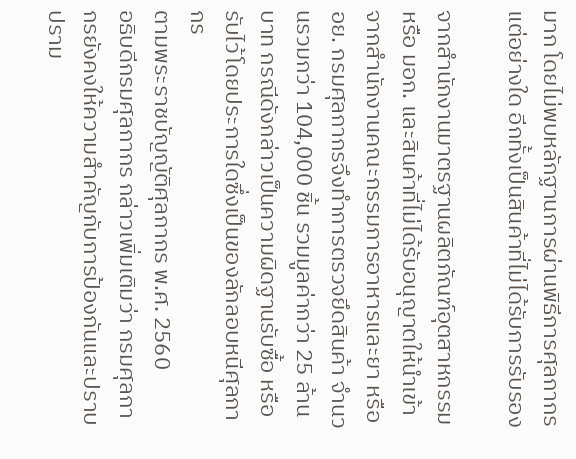มาก โดยไม่พบหลักฐานการผ่านพิธีการศุลกากรแต่อย่างใด อีกทั้งเป็นสินค้าที่ไม่ได้รับการรับรอง

จากสำนักงานมาตรฐานผลิตภัณฑ์อุตสาหกรรม หรือ มอก. และสินค้าที่ไม่ได้รับอนุญาตให้นำเข้าจากสำนักงานคณะกรรมการอาหารและยา หรือ อย. กรมศุลกากรจึงทำการตรวจยึดสินค้า จำนวนรวมกว่า 104,000 ชิ้น รวมมูลค่ากว่า 25 ล้านบาท กรณีดังกล่าวเป็นความผิดฐานรับซื้อ หรือรับไว้โดยประการใดซึ่งเป็นของลักลอบหนีศุลกากร
ตามพระราชบัญญัติศุลกากร พ.ศ. 2560
อธิบดีกรมศุลกากร กล่าวเพิ่มเติมว่า กรมศุลกากรยังคงให้ความสำคัญกับการป้องกันและปราบปราม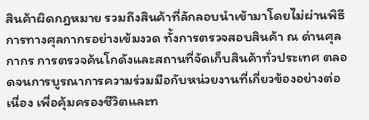สินค้าผิดกฎหมาย รวมถึงสินค้าที่ลักลอบนำเข้ามาโดยไม่ผ่านพิธีการทางศุลกากรอย่างเข้มงวด ทั้งการตรวจสอบสินค้า ณ ด่านศุลกากร การตรวจค้นโกดังและสถานที่จัดเก็บสินค้าทั่วประเทศ ตลอดจนการบูรณาการความร่วมมือกับหน่วยงานที่เกี่ยวข้องอย่างต่อเนื่อง เพื่อคุ้มครองชีวิตและท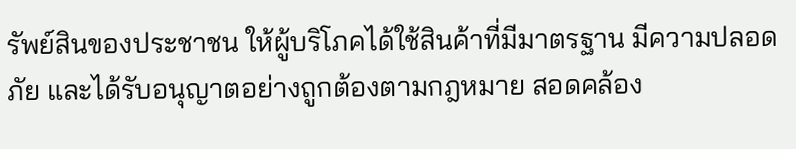รัพย์สินของประชาชน ให้ผู้บริโภคได้ใช้สินค้าที่มีมาตรฐาน มีความปลอดภัย และได้รับอนุญาตอย่างถูกต้องตามกฎหมาย สอดคล้อง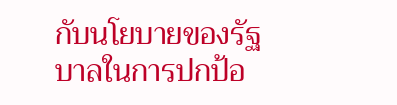กับนโยบายของรัฐบาลในการปกป้อ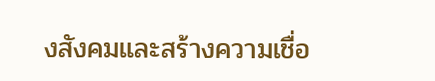งสังคมและสร้างความเชื่อ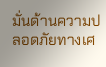มั่นด้านความปลอดภัยทางเศ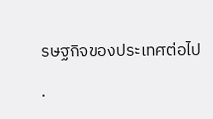รษฐกิจของประเทศต่อไป

.